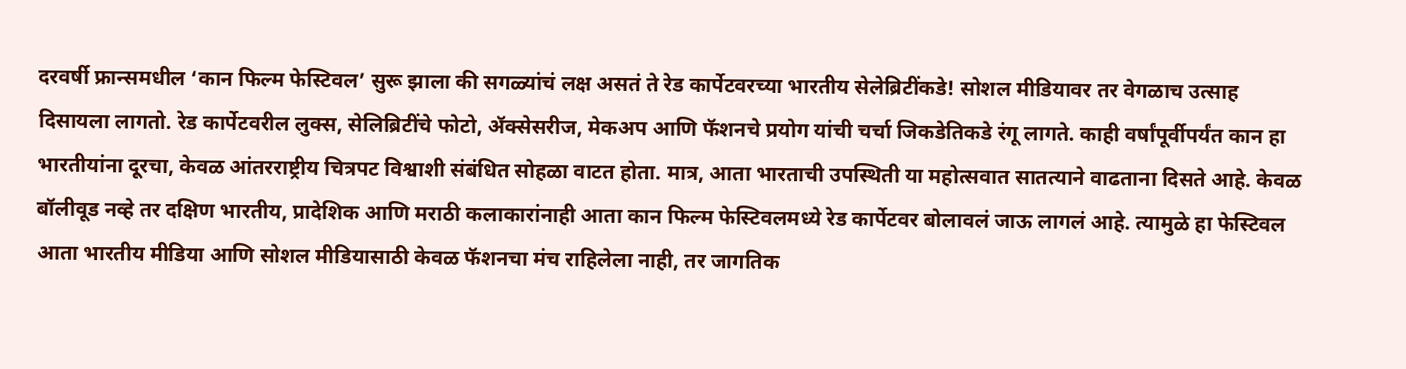दरवर्षी फ्रान्समधील ‘कान फिल्म फेस्टिवल’ सुरू झाला की सगळ्यांचं लक्ष असतं ते रेड कार्पेटवरच्या भारतीय सेलेब्रिटींकडे! सोशल मीडियावर तर वेगळाच उत्साह दिसायला लागतो. रेड कार्पेटवरील लुक्स, सेलिब्रिटींचे फोटो, ॲक्सेसरीज, मेकअप आणि फॅशनचे प्रयोग यांची चर्चा जिकडेतिकडे रंगू लागते. काही वर्षांपूर्वीपर्यंत कान हा भारतीयांना दूरचा, केवळ आंतरराष्ट्रीय चित्रपट विश्वाशी संबंधित सोहळा वाटत होता. मात्र, आता भारताची उपस्थिती या महोत्सवात सातत्याने वाढताना दिसते आहे. केवळ बॉलीवूड नव्हे तर दक्षिण भारतीय, प्रादेशिक आणि मराठी कलाकारांनाही आता कान फिल्म फेस्टिवलमध्ये रेड कार्पेटवर बोलावलं जाऊ लागलं आहे. त्यामुळे हा फेस्टिवल आता भारतीय मीडिया आणि सोशल मीडियासाठी केवळ फॅशनचा मंच राहिलेला नाही, तर जागतिक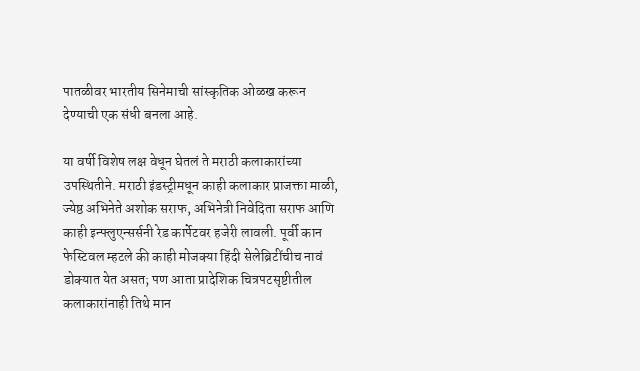पातळीवर भारतीय सिनेमाची सांस्कृतिक ओळख करून देण्याची एक संधी बनला आहे.

या वर्षी विशेष लक्ष वेधून घेतलं ते मराठी कलाकारांच्या उपस्थितीने. मराठी इंडस्ट्रीमधून काही कलाकार प्राजक्ता माळी, ज्येष्ठ अभिनेते अशोक सराफ, अभिनेत्री निवेदिता सराफ आणि काही इन्फ्लुएन्सर्सनी रेड कार्पेटवर हजेरी लावली. पूर्वी कान फेस्टिवल म्हटले की काही मोजक्या हिंदी सेलेब्रिटींचीच नावं डोक्यात येत असत; पण आता प्रादेशिक चित्रपटसृष्टीतील कलाकारांनाही तिथे मान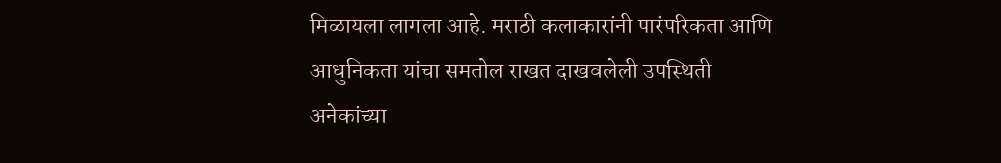मिळायला लागला आहे. मराठी कलाकारांनी पारंपरिकता आणि आधुनिकता यांचा समतोल राखत दाखवलेली उपस्थिती अनेकांच्या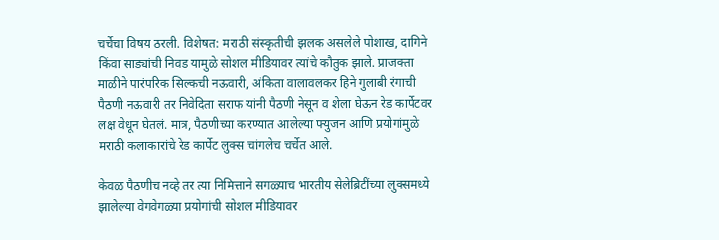चर्चेचा विषय ठरली. विशेषत: मराठी संस्कृतीची झलक असलेले पोशाख, दागिने किंवा साड्यांची निवड यामुळे सोशल मीडियावर त्यांचे कौतुक झाले. प्राजक्ता माळीने पारंपरिक सिल्कची नऊवारी, अंकिता वालावलकर हिने गुलाबी रंगाची पैठणी नऊवारी तर निवेदिता सराफ यांनी पैठणी नेसून व शेला घेऊन रेड कार्पेटवर लक्ष वेधून घेतलं. मात्र, पैठणीच्या करण्यात आलेल्या फ्युजन आणि प्रयोगांमुळे मराठी कलाकारांचे रेड कार्पेट लुक्स चांगलेच चर्चेत आले.

केवळ पैठणीच नव्हे तर त्या निमित्ताने सगळ्याच भारतीय सेलेब्रिटींच्या लुक्समध्ये झालेल्या वेगवेगळ्या प्रयोगांची सोशल मीडियावर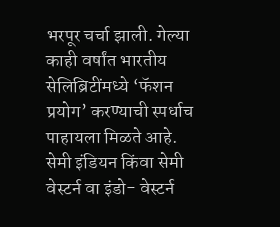भरपूर चर्चा झाली. गेल्या काही वर्षांत भारतीय सेलिब्रिटींमध्ये ‘फॅशन प्रयोग’ करण्याची स्पर्धाच पाहायला मिळते आहे. सेमी इंडियन किंवा सेमी वेस्टर्न वा इंडो- वेस्टर्न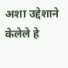अशा उद्देशाने केलेले हे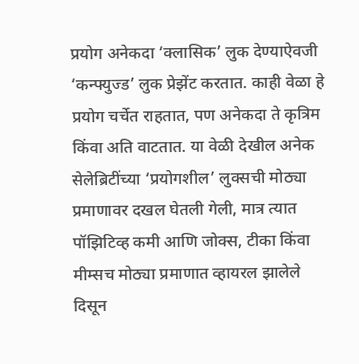प्रयोग अनेकदा ‘क्लासिक’ लुक देण्याऐवजी ‘कन्फ्युज्ड’ लुक प्रेझेंट करतात. काही वेळा हे प्रयोग चर्चेत राहतात, पण अनेकदा ते कृत्रिम किंवा अति वाटतात. या वेळी देखील अनेक सेलेब्रिटींच्या ‘प्रयोगशील’ लुक्सची मोठ्या प्रमाणावर दखल घेतली गेली, मात्र त्यात पॉझिटिव्ह कमी आणि जोक्स, टीका किंवा मीम्सच मोठ्या प्रमाणात व्हायरल झालेले दिसून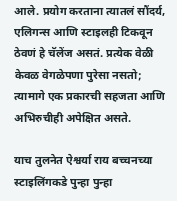आले. प्रयोग करताना त्यातलं सौंदर्य, एलिगन्स आणि स्टाइलही टिकवून ठेवणं हे चॅलेंज असतं. प्रत्येक वेळी केवळ वेगळेपणा पुरेसा नसतो; त्यामागे एक प्रकारची सहजता आणि अभिरुचीही अपेक्षित असते.

याच तुलनेत ऐश्वर्या राय बच्चनच्या स्टाइलिंगकडे पुन्हा पुन्हा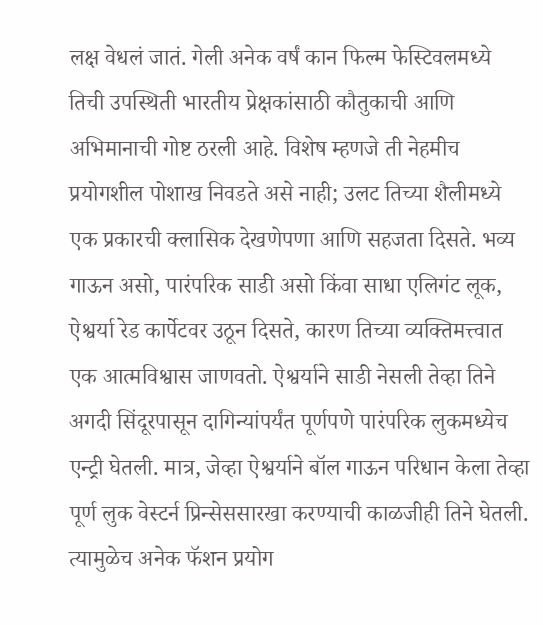लक्ष वेधलं जातं. गेली अनेक वर्षं कान फिल्म फेस्टिवलमध्ये तिची उपस्थिती भारतीय प्रेक्षकांसाठी कौतुकाची आणि अभिमानाची गोष्ट ठरली आहे. विशेष म्हणजे ती नेहमीच प्रयोगशील पोशाख निवडते असे नाही; उलट तिच्या शैलीमध्ये एक प्रकारची क्लासिक देखणेपणा आणि सहजता दिसते. भव्य गाऊन असो, पारंपरिक साडी असो किंवा साधा एलिगंट लूक, ऐश्वर्या रेड कार्पेटवर उठून दिसते, कारण तिच्या व्यक्तिमत्त्वात एक आत्मविश्वास जाणवतो. ऐश्वर्याने साडी नेसली तेव्हा तिने अगदी सिंदूरपासून दागिन्यांपर्यंत पूर्णपणे पारंपरिक लुकमध्येच एन्ट्री घेतली. मात्र, जेव्हा ऐश्वर्याने बॉल गाऊन परिधान केला तेव्हा पूर्ण लुक वेस्टर्न प्रिन्सेससारखा करण्याची काळजीही तिने घेतली. त्यामुळेच अनेक फॅशन प्रयोग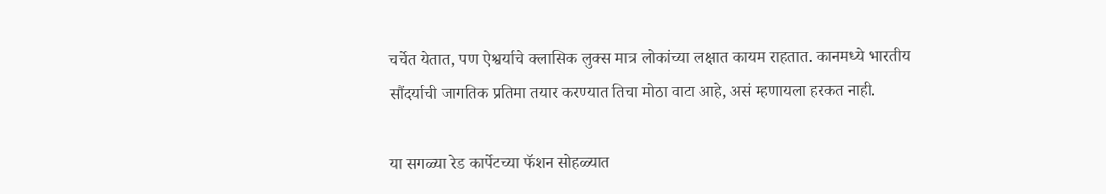चर्चेत येतात, पण ऐश्वर्याचे क्लासिक लुक्स मात्र लोकांच्या लक्षात कायम राहतात. कानमध्ये भारतीय सौंदर्याची जागतिक प्रतिमा तयार करण्यात तिचा मोठा वाटा आहे, असं म्हणायला हरकत नाही.

या सगळ्या रेड कार्पेटच्या फॅशन सोहळ्यात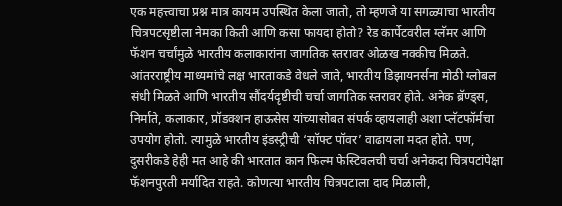एक महत्त्वाचा प्रश्न मात्र कायम उपस्थित केला जातो, तो म्हणजे या सगळ्याचा भारतीय चित्रपटसृष्टीला नेमका किती आणि कसा फायदा होतो? रेड कार्पेटवरील ग्लॅमर आणि फॅशन चर्चांमुळे भारतीय कलाकारांना जागतिक स्तरावर ओळख नक्कीच मिळते. आंतरराष्ट्रीय माध्यमांचे लक्ष भारताकडे वेधले जाते, भारतीय डिझायनर्सना मोठी ग्लोबल संधी मिळते आणि भारतीय सौंदर्यदृष्टीची चर्चा जागतिक स्तरावर होते. अनेक ब्रॅण्ड्स, निर्माते, कलाकार, प्रॉडक्शन हाऊसेस यांच्यासोबत संपर्क व्हायलाही अशा प्लॅटफॉर्मचा उपयोग होतो. त्यामुळे भारतीय इंडस्ट्रीची ‘सॉफ्ट पॉवर’ वाढायला मदत होते. पण, दुसरीकडे हेही मत आहे की भारतात कान फिल्म फेस्टिवलची चर्चा अनेकदा चित्रपटांपेक्षा फॅशनपुरती मर्यादित राहते. कोणत्या भारतीय चित्रपटाला दाद मिळाली,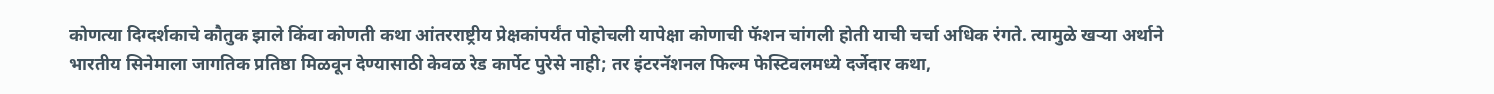कोणत्या दिग्दर्शकाचे कौतुक झाले किंवा कोणती कथा आंतरराष्ट्रीय प्रेक्षकांपर्यंत पोहोचली यापेक्षा कोणाची फॅशन चांगली होती याची चर्चा अधिक रंगते. त्यामुळे खर्‍या अर्थाने भारतीय सिनेमाला जागतिक प्रतिष्ठा मिळवून देण्यासाठी केवळ रेड कार्पेट पुरेसे नाही; तर इंटरनॅशनल फिल्म फेस्टिवलमध्ये दर्जेदार कथा,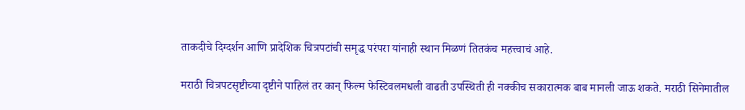ताकदीचे दिग्दर्शन आणि प्रादेशिक चित्रपटांची समृद्ध परंपरा यांनाही स्थान मिळणं तितकंच महत्त्वाचं आहे.

मराठी चित्रपटसृष्टीच्या दृष्टीने पाहिलं तर कान् फिल्म फेस्टिवलमधली वाढती उपस्थिती ही नक्कीच सकारात्मक बाब मानली जाऊ शकते. मराठी सिनेमातील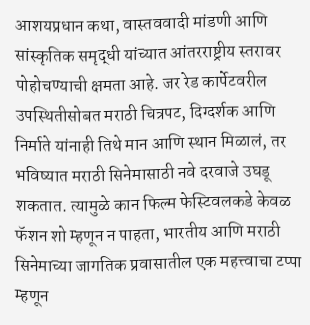आशयप्रधान कथा, वास्तववादी मांडणी आणि सांस्कृतिक समृद्धी यांच्यात आंतरराष्ट्रीय स्तरावर पोहोचण्याची क्षमता आहे. जर रेड कार्पेटवरील उपस्थितीसोबत मराठी चित्रपट, दिग्दर्शक आणि निर्माते यांनाही तिथे मान आणि स्थान मिळालं, तर भविष्यात मराठी सिनेमासाठी नवे दरवाजे उघडू शकतात. त्यामुळे कान फिल्म फेस्टिवलकडे केवळ फॅशन शो म्हणून न पाहता, भारतीय आणि मराठी सिनेमाच्या जागतिक प्रवासातील एक महत्त्वाचा टप्पा म्हणून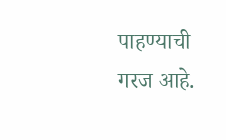पाहण्याची गरज आहे.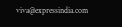viva@expressindia.com